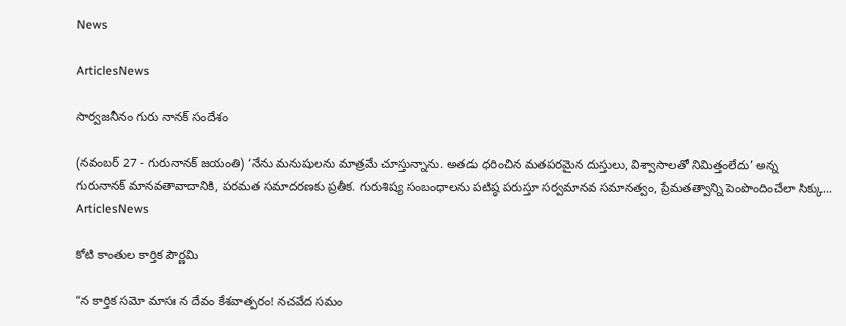News

ArticlesNews

సార్వజనీనం గురు నానక్ సందేశం

(నవంబర్ 27 - గురునానక్ జయంతి) ‘నేను మనుషులను మాత్రమే చూస్తున్నాను. అతడు ధరించిన మతపరమైన దుస్తులు, విశ్వాసాలతో నిమిత్తంలేదు’ అన్న గురునానక్‌ ‌మానవతావాదానికి, పరమత సమాదరణకు ప్రతీక. గురుశిష్య సంబంధాలను పటిష్ఠ పరుస్తూ సర్వమానవ సమానత్వం, ప్రేమతత్వాన్ని పెంపొందించేలా సిక్కు...
ArticlesNews

కోటి కాంతుల కార్తిక పౌర్ణమి

“న కార్తిక సమో మాసః న దేవం కేశవాత్పరం! నచవేద సమం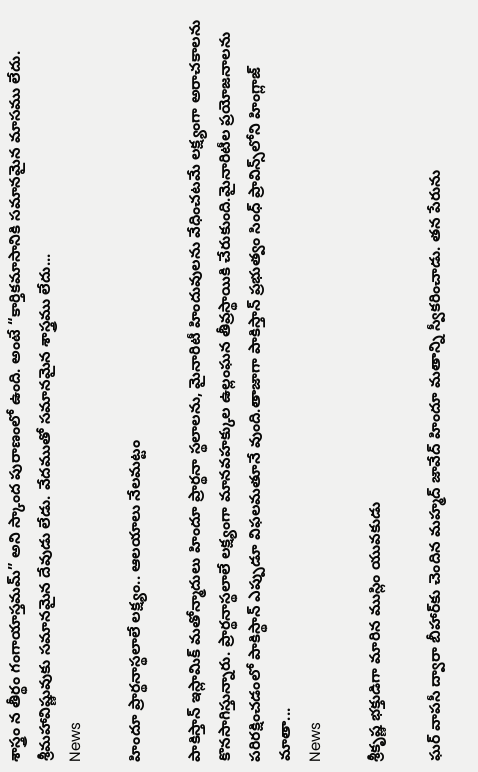శాస్త్రం న తీర్థం గంగాయాస్తమమ్” అని స్కాంద పురాణంలో ఉంది. అంటే “కార్తికమాసానికి సమానమైన మాసము లేదు. శ్రీమహావిష్ణువుకు సమానమైన దేవుడు లేడు. వేదముతో సమానమైన శాస్త్రము లేదు...
News

హిందూ ప్రార్థనాస్థలాలే లక్ష్యం.. ఆలయాలు నేలమట్టం

పాకిస్తాన్ ఇస్లామిక్ మతోన్మాదులు హిందూ ప్రార్థనా స్థలాలను, మైనారిటీ హిందువులను వేధించటమే లక్ష్యంగా అరాచకాలను కొనసాగిస్తున్నారు. ప్రార్థనాస్థలాలే లక్ష్యంగా మానవహక్కుల ఉల్లంఘన తీవ్రస్థాయికి చేరుకుంది.మైనారిటీల ప్రయోజనాలను పరిరక్షించడంలో పాకిస్థాన్ ఎప్పుడూ విఫలమతూనే వుంది.తాజాగా పాకిస్తాన్ ప్రభుత్వం సింధ్ ప్రావిన్స్‌లోని హింగ్లాజ్ మాతా...
News

శ్రీకృష్ణ భక్తుడిగా మారిన ముస్లిం యువకుడు

ఘర్ వాపసీ ద్వారా బీహార్‌కు చెందిన మహ్మద్ జావేద్ హిందూ మతాన్ని స్వీకరించాడు. తన పేరును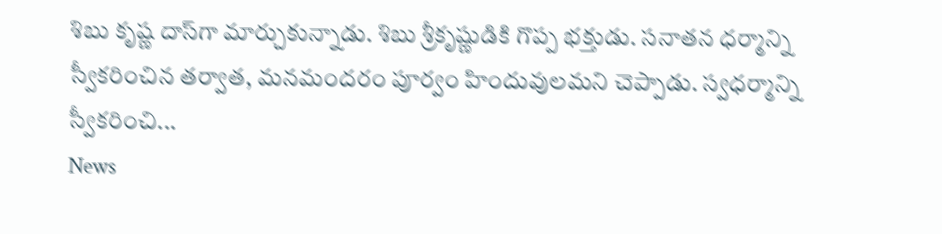శిబు కృష్ణ దాస్‌గా మార్చుకున్నాడు. శిబు శ్రీకృష్ణుడికి గొప్ప భక్తుడు. సనాతన ధర్మాన్ని స్వీకరించిన తర్వాత, మనమందరం పూర్వం హిందువులమని చెప్పాడు. స్వధర్మాన్ని స్వీకరించి...
News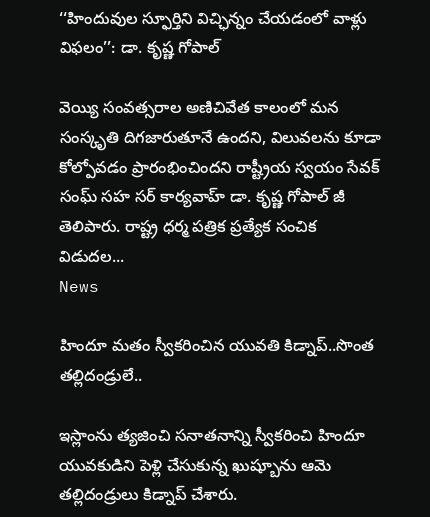‘‘హిందువుల స్ఫూర్తిని విచ్ఛిన్నం చేయడంలో వాళ్లు విఫలం’’: డా. కృష్ణ గోపాల్

వెయ్యి సంవత్సరాల అణిచివేత కాలంలో మన సంస్కృతి దిగజారుతూనే ఉందని, విలువలను కూడా కోల్పోవడం ప్రారంభించిందని రాష్ట్రీయ స్వయం సేవక్ సంఘ్ సహ సర్ కార్యవాహ్ డా. కృష్ణ గోపాల్ జీ తెలిపారు. రాష్ట్ర ధర్మ పత్రిక ప్రత్యేక సంచిక విడుదల...
News

హిందూ మతం స్వీకరించిన యువతి కిడ్నాప్..సొంత తల్లిదండ్రులే..

ఇస్లాంను త్యజించి సనాతనాన్ని స్వీకరించి హిందూ యువకుడిని పెళ్లి చేసుకున్న ఖుష్బూను ఆమె తల్లిదండ్రులు కిడ్నాప్ చేశారు.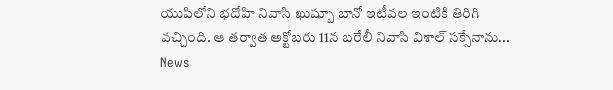యుపిలోని భదోహి నివాసి ఖుష్బూ బానో ఇటీవల ఇంటికి తిరిగి వచ్చింది. ఆ తర్వాత అక్టోబరు 11న బరేలీ నివాసి విశాల్ సక్సేనాను...
News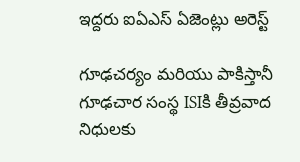ఇద్దరు ఐఏఎస్ ఏజెంట్లు అరెస్ట్

గూఢచర్యం మరియు పాకిస్తానీ గూఢచార సంస్థ ISIకి తీవ్రవాద నిధులకు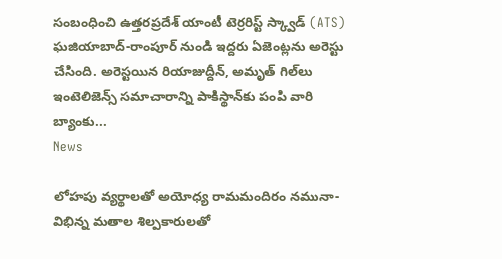సంబంధించి ఉత్తరప్రదేశ్ యాంటీ టెర్రరిస్ట్ స్క్వాడ్ (ATS) ఘజియాబాద్-రాంపూర్ నుండి ఇద్దరు ఏజెంట్లను అరెస్టు చేసింది. అరెస్టయిన రియాజుద్దీన్‌, అమృత్‌ గిల్‌లు ఇంటెలిజెన్స్‌ సమాచారాన్ని పాకిస్థాన్‌కు పంపి వారి బ్యాంకు...
News

లోహపు వ్యర్థాలతో అయోధ్య రామమందిరం నమునా- విభిన్న మతాల శిల్పకారులతో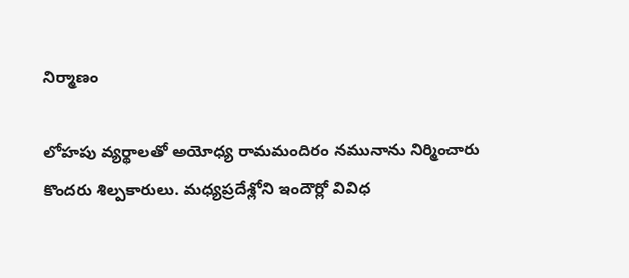నిర్మాణం

లోహపు వ్యర్థాలతో అయోధ్య రామమందిరం నమునాను నిర్మించారు కొందరు శిల్పకారులు. మధ్యప్రదేశ్లోని ఇందౌర్లో వివిధ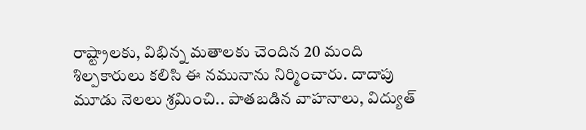రాష్ట్రాలకు, విభిన్న మతాలకు చెందిన 20 మంది శిల్పకారులు కలిసి ఈ నమునాను నిర్మించారు. దాదాపు మూడు నెలలు శ్రమించి.. పాతబడిన వాహనాలు, విద్యుత్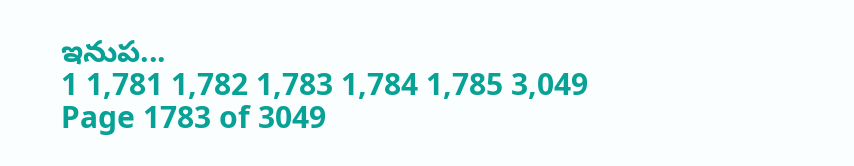ఇనుప...
1 1,781 1,782 1,783 1,784 1,785 3,049
Page 1783 of 3049